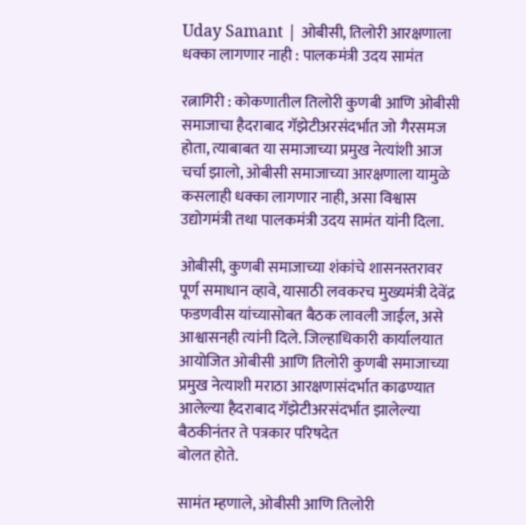Uday Samant | ओबीसी, तिलोरी आरक्षणाला धक्का लागणार नाही : पालकमंत्री उदय सामंत

रत्नागिरी : कोकणातील तिलोरी कुणबी आणि ओबीसी समाजाचा हैदराबाद गॅझेटीअरसंदर्भात जो गैरसमज होता, त्याबाबत या समाजाच्या प्रमुख नेत्यांशी आज चर्चा झालो, ओबीसी समाजाच्या आरक्षणाला यामुळे कसलाही धक्का लागणार नाही, असा विश्वास उद्योगमंत्री तथा पालकमंत्री उदय सामंत यांनी दिला.

ओबीसी, कुणबी समाजाच्या शंकांचे शासनस्तरावर पूर्ण समाधान व्हावे, यासाठी लवकरच मुख्यमंत्री देवेंद्र फडणवीस यांच्यासोबत बैठक लावली जाईल, असे आश्वासनही त्यांनी दिले. जिल्हाधिकारी कार्यालयात आयोजित ओबीसी आणि तिलोरी कुणबी समाजाच्या प्रमुख नेत्याशी मराठा आरक्षणासंदर्भात काढण्यात आलेल्या हैदराबाद गॅझेटीअरसंदर्भात झालेल्या बैठकीनंतर ते पत्रकार परिषदेत
बोलत होते.

सामंत म्हणाले, ओबीसी आणि तिलोरी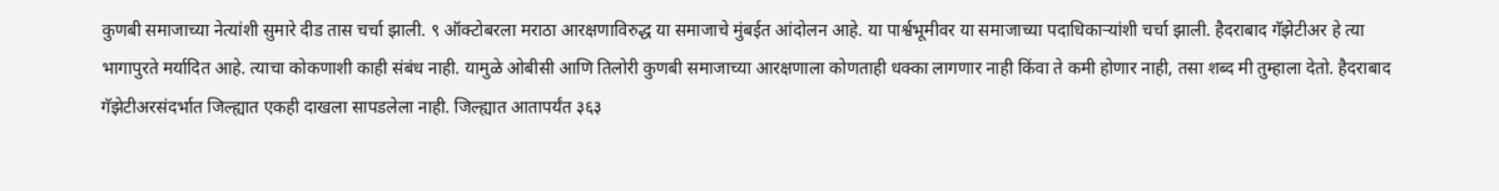कुणबी समाजाच्या नेत्यांशी सुमारे दीड तास चर्चा झाली. ९ ऑक्टोबरला मराठा आरक्षणाविरुद्ध या समाजाचे मुंबईत आंदोलन आहे. या पार्श्वभूमीवर या समाजाच्या पदाधिकाऱ्यांशी चर्चा झाली. हैदराबाद गॅझेटीअर हे त्या भागापुरते मर्यादित आहे. त्याचा कोकणाशी काही संबंध नाही. यामुळे ओबीसी आणि तिलोरी कुणबी समाजाच्या आरक्षणाला कोणताही धक्का लागणार नाही किंवा ते कमी होणार नाही, तसा शब्द मी तुम्हाला देतो. हैदराबाद गॅझेटीअरसंदर्भात जिल्ह्यात एकही दाखला सापडलेला नाही. जिल्ह्यात आतापर्यंत ३६३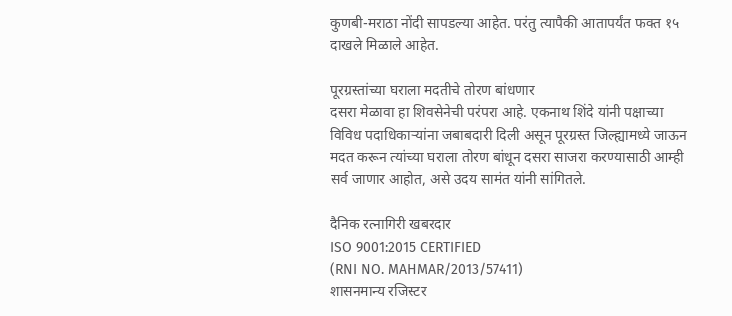कुणबी-मराठा नोंदी सापडल्या आहेत. परंतु त्यापैकी आतापर्यंत फक्त १५ दाखले मिळाले आहेत.

पूरग्रस्तांच्या घराला मदतीचे तोरण बांधणार
दसरा मेळावा हा शिवसेनेची परंपरा आहे. एकनाथ शिंदे यांनी पक्षाच्या विविध पदाधिकाऱ्यांना जबाबदारी दिली असून पूरग्रस्त जिल्ह्यामध्ये जाऊन मदत करून त्यांच्या घराला तोरण बांधून दसरा साजरा करण्यासाठी आम्ही सर्व जाणार आहोत, असे उदय सामंत यांनी सांगितले.

दैनिक रत्नागिरी खबरदार
ISO 9001:2015 CERTIFIED
(RNI NO. MAHMAR/2013/57411)
शासनमान्य रजिस्टर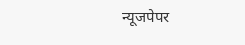न्यूजपेपर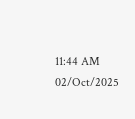11:44 AM 02/Oct/2025